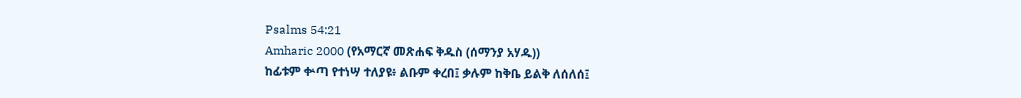Psalms 54:21
Amharic 2000 (የአማርኛ መጽሐፍ ቅዱስ (ሰማንያ አሃዱ))
ከፊቱም ቍጣ የተነሣ ተለያዩ፥ ልቡም ቀረበ፤ ቃሉም ከቅቤ ይልቅ ለሰለሰ፤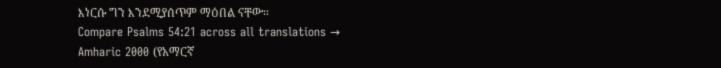እነርሱ ግን እንደሚያሰጥም ማዕበል ናቸው።
Compare Psalms 54:21 across all translations →
Amharic 2000 (የአማርኛ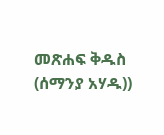መጽሐፍ ቅዱስ (ሰማንያ አሃዱ))